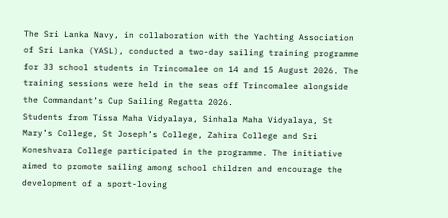The Sri Lanka Navy, in collaboration with the Yachting Association of Sri Lanka (YASL), conducted a two-day sailing training programme for 33 school students in Trincomalee on 14 and 15 August 2026. The training sessions were held in the seas off Trincomalee alongside the Commandant’s Cup Sailing Regatta 2026.
Students from Tissa Maha Vidyalaya, Sinhala Maha Vidyalaya, St Mary’s College, St Joseph’s College, Zahira College and Sri Koneshvara College participated in the programme. The initiative aimed to promote sailing among school children and encourage the development of a sport-loving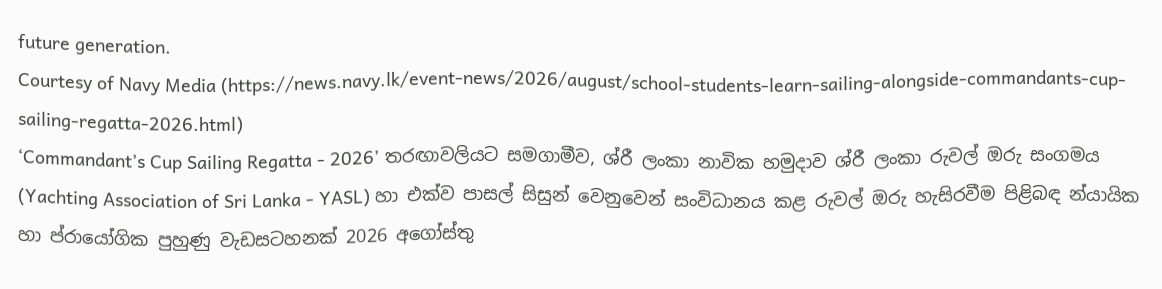future generation.
Courtesy of Navy Media (https://news.navy.lk/event-news/2026/august/school-students-learn-sailing-alongside-commandants-cup-sailing-regatta-2026.html)
‘Commandant’s Cup Sailing Regatta - 2026’ තරඟාවලියට සමගාමීව, ශ්රී ලංකා නාවික හමුදාව ශ්රී ලංකා රුවල් ඔරු සංගමය (Yachting Association of Sri Lanka - YASL) හා එක්ව පාසල් සිසුන් වෙනුවෙන් සංවිධානය කළ රුවල් ඔරු හැසිරවීම පිළිබඳ න්යායික හා ප්රායෝගික පුහුණු වැඩසටහනක් 2026 අගෝස්තු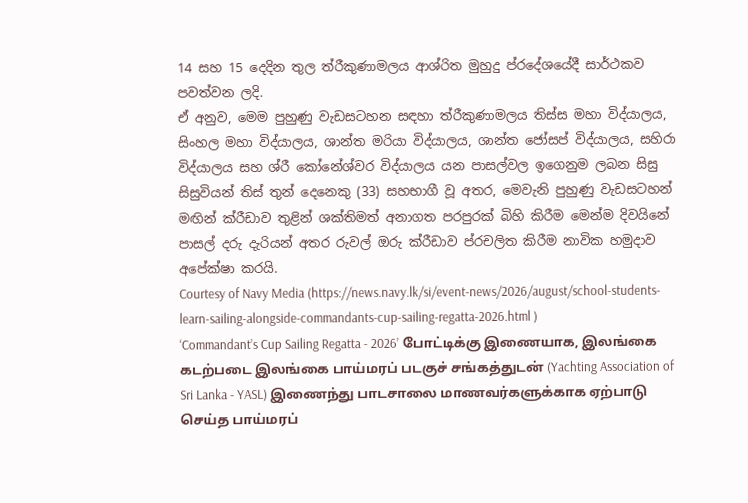14 සහ 15 දෙදින තුල ත්රීකුණාමලය ආශ්රිත මුහුදු ප්රදේශයේදී සාර්ථකව පවත්වන ලදි.
ඒ අනුව, මෙම පුහුණු වැඩසටහන සඳහා ත්රීකුණාමලය තිස්ස මහා විද්යාලය, සිංහල මහා විද්යාලය, ශාන්ත මරියා විද්යාලය, ශාන්ත ජෝසප් විද්යාලය, සහිරා විද්යාලය සහ ශ්රී කෝනේශ්වර විද්යාලය යන පාසල්වල ඉගෙනුම ලබන සිසු සිසුවියන් තිස් තුන් දෙනෙකු (33) සහභාගී වූ අතර, මෙවැනි පුහුණු වැඩසටහන් මඟින් ක්රීඩාව තුළින් ශක්තිමත් අනාගත පරපුරක් බිහි කිරීම මෙන්ම දිවයිනේ පාසල් දරු දැරියන් අතර රුවල් ඔරු ක්රීඩාව ප්රචලිත කිරීම නාවික හමුදාව අපේක්ෂා කරයි.
Courtesy of Navy Media (https://news.navy.lk/si/event-news/2026/august/school-students-learn-sailing-alongside-commandants-cup-sailing-regatta-2026.html )
‘Commandant’s Cup Sailing Regatta - 2026’ போட்டிக்கு இணையாக, இலங்கை கடற்படை இலங்கை பாய்மரப் படகுச் சங்கத்துடன் (Yachting Association of Sri Lanka - YASL) இணைந்து பாடசாலை மாணவர்களுக்காக ஏற்பாடு செய்த பாய்மரப்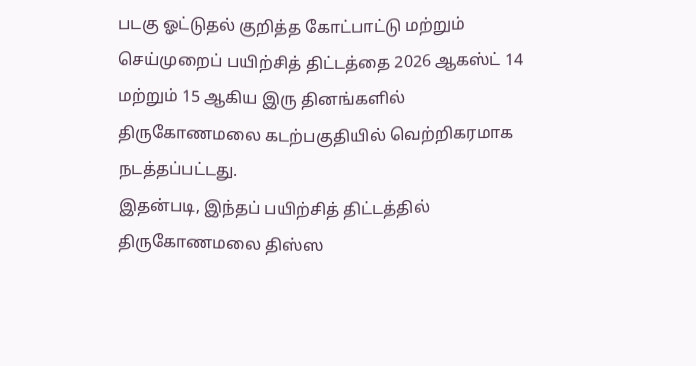படகு ஓட்டுதல் குறித்த கோட்பாட்டு மற்றும் செய்முறைப் பயிற்சித் திட்டத்தை 2026 ஆகஸ்ட் 14 மற்றும் 15 ஆகிய இரு தினங்களில் திருகோணமலை கடற்பகுதியில் வெற்றிகரமாக நடத்தப்பட்டது.
இதன்படி, இந்தப் பயிற்சித் திட்டத்தில் திருகோணமலை திஸ்ஸ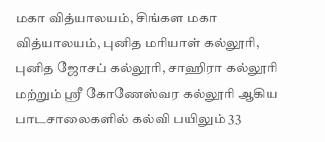மகா வித்யாலயம், சிங்கள மகா வித்யாலயம், புனித மரியாள் கல்லூரி, புனித ஜோசப் கல்லூரி, சாஹிரா கல்லூரி மற்றும் ஸ்ரீ கோணேஸ்வர கல்லூரி ஆகிய பாடசாலைகளில் கல்வி பயிலும் 33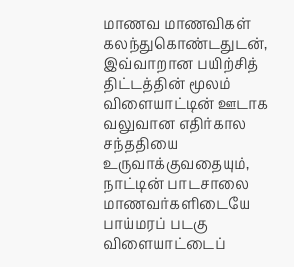மாணவ மாணவிகள் கலந்துகொண்டதுடன், இவ்வாறான பயிற்சித் திட்டத்தின் மூலம் விளையாட்டின் ஊடாக வலுவான எதிர்கால சந்ததியை உருவாக்குவதையும், நாட்டின் பாடசாலை மாணவர்களிடையே பாய்மரப் படகு விளையாட்டைப்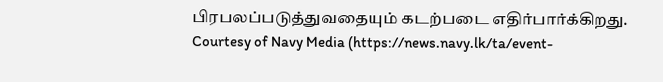பிரபலப்படுத்துவதையும் கடற்படை எதிர்பார்க்கிறது.
Courtesy of Navy Media (https://news.navy.lk/ta/event-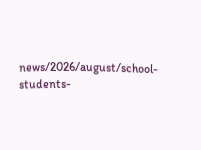news/2026/august/school-students-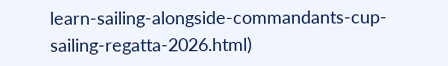learn-sailing-alongside-commandants-cup-sailing-regatta-2026.html)